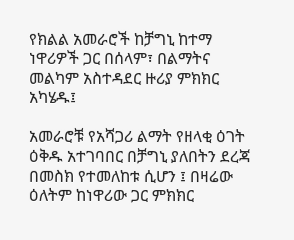የክልል አመራሮች ከቻግኒ ከተማ ነዋሪዎች ጋር በሰላም፣ በልማትና መልካም አስተዳደር ዙሪያ ምክክር አካሄዱ፤

አመራሮቹ የአሻጋሪ ልማት የዘላቂ ዕገት ዕቅዱ አተገባበር በቻግኒ ያለበትን ደረጃ በመስክ የተመለከቱ ሲሆን ፤ በዛሬው ዕለትም ከነዋሪው ጋር ምክክር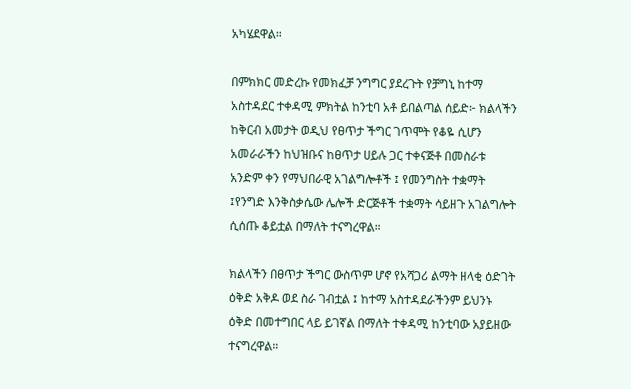አካሄደዋል።

በምክክር መድረኩ የመክፈቻ ንግግር ያደረጉት የቻግኒ ከተማ አስተዳደር ተቀዳሚ ምክትል ከንቲባ አቶ ይበልጣል ሰይድ፦ ክልላችን ከቅርብ አመታት ወዲህ የፀጥታ ችግር ገጥሞት የቆዬ ሲሆን አመራራችን ከህዝቡና ከፀጥታ ሀይሉ ጋር ተቀናጅቶ በመስራቱ አንድም ቀን የማህበራዊ አገልግሎቶች ፤ የመንግስት ተቋማት ፤የንግድ እንቅስቃሴው ሌሎች ድርጅቶች ተቋማት ሳይዘጉ አገልግሎት ሲሰጡ ቆይቷል በማለት ተናግረዋል።

ክልላችን በፀጥታ ችግር ውስጥም ሆኖ የአሻጋሪ ልማት ዘላቂ ዕድገት ዕቅድ አቅዶ ወደ ስራ ገብቷል ፤ ከተማ አስተዳደራችንም ይህንኑ ዕቅድ በመተግበር ላይ ይገኛል በማለት ተቀዳሚ ከንቲባው አያይዘው ተናግረዋል።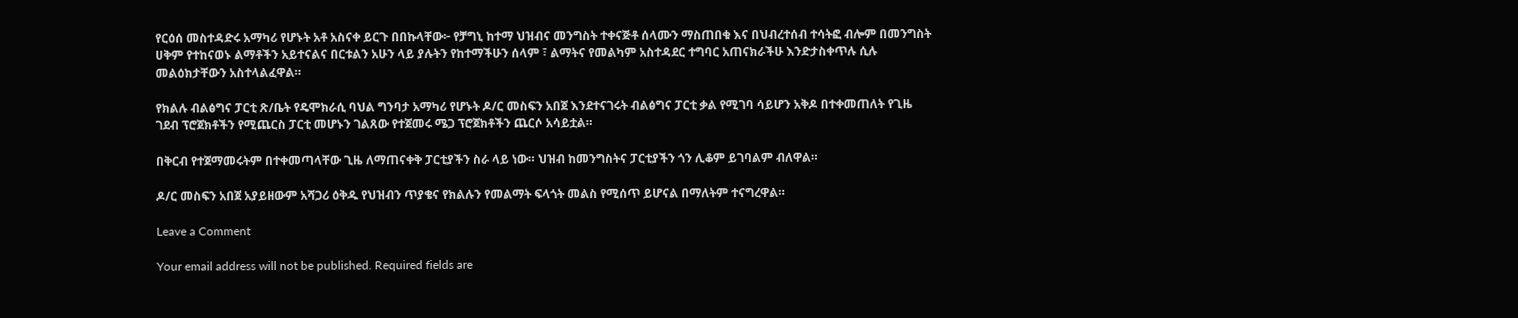የርዕሰ መስተዳድሩ አማካሪ የሆኑት አቶ አስናቀ ይርጉ በበኩላቸው፦ የቻግኒ ከተማ ህዝብና መንግስት ተቀናጅቶ ሰላሙን ማስጠበቁ እና በህብረተሰብ ተሳትፎ ብሎም በመንግስት ሀቅም የተከናወኑ ልማቶችን አይተናልና በርቱልን አሁን ላይ ያሉትን የከተማችሁን ሰላም ፣ ልማትና የመልካም አስተዳደር ተግባር አጠናክራችሁ እንድታስቀጥሉ ሲሉ መልዕክታቸውን አስተላልፈዋል።

የክልሉ ብልፅግና ፓርቲ ጽ/ቤት የዴሞክራሲ ባህል ግንባታ አማካሪ የሆኑት ዶ/ር መስፍን አበጀ እንደተናገሩት ብልፅግና ፓርቲ ቃል የሚገባ ሳይሆን አቅዶ በተቀመጠለት የጊዜ ገደብ ፕሮጀክቶችን የሚጨርስ ፓርቲ መሆኑን ገልጸው የተጀመሩ ሜጋ ፕሮጀክቶችን ጨርሶ አሳይቷል።

በቅርብ የተጀማመሩትም በተቀመጣላቸው ጊዜ ለማጠናቀቅ ፓርቲያችን ስራ ላይ ነው። ህዝብ ከመንግስትና ፓርቲያችን ጎን ሊቆም ይገባልም ብለዋል።

ዶ/ር መስፍን አበጀ አያይዘውም አሻጋሪ ዕቅዱ የህዝብን ጥያቄና የክልሉን የመልማት ፍላጎት መልስ የሚሰጥ ይሆናል በማለትም ተናግረዋል።

Leave a Comment

Your email address will not be published. Required fields are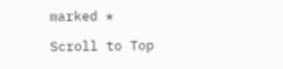marked *

Scroll to Top